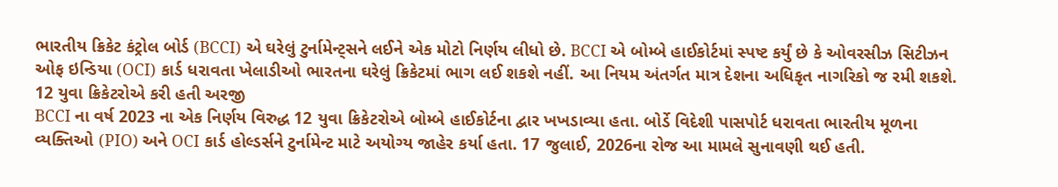ભારતીય ક્રિકેટ કંટ્રોલ બોર્ડ (BCCI) એ ઘરેલું ટુર્નામેન્ટ્સને લઈને એક મોટો નિર્ણય લીધો છે. BCCI એ બોમ્બે હાઈકોર્ટમાં સ્પષ્ટ કર્યું છે કે ઓવરસીઝ સિટીઝન ઓફ ઇન્ડિયા (OCI) કાર્ડ ધરાવતા ખેલાડીઓ ભારતના ઘરેલું ક્રિકેટમાં ભાગ લઈ શકશે નહીં. આ નિયમ અંતર્ગત માત્ર દેશના અધિકૃત નાગરિકો જ રમી શકશે.
12 યુવા ક્રિકેટરોએ કરી હતી અરજી
BCCI ના વર્ષ 2023 ના એક નિર્ણય વિરુદ્ધ 12 યુવા ક્રિકેટરોએ બોમ્બે હાઈકોર્ટના દ્વાર ખખડાવ્યા હતા. બોર્ડે વિદેશી પાસપોર્ટ ધરાવતા ભારતીય મૂળના વ્યક્તિઓ (PIO) અને OCI કાર્ડ હોલ્ડર્સને ટુર્નામેન્ટ માટે અયોગ્ય જાહેર કર્યા હતા. 17 જુલાઈ, 2026ના રોજ આ મામલે સુનાવણી થઈ હતી.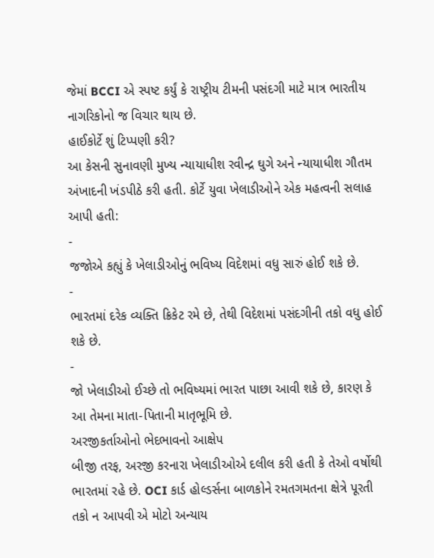જેમાં BCCI એ સ્પષ્ટ કર્યું કે રાષ્ટ્રીય ટીમની પસંદગી માટે માત્ર ભારતીય નાગરિકોનો જ વિચાર થાય છે.
હાઈકોર્ટે શું ટિપ્પણી કરી?
આ કેસની સુનાવણી મુખ્ય ન્યાયાધીશ રવીન્દ્ર ઘુગે અને ન્યાયાધીશ ગૌતમ અંખાદની ખંડપીઠે કરી હતી. કોર્ટે યુવા ખેલાડીઓને એક મહત્વની સલાહ આપી હતી:
-
જજોએ કહ્યું કે ખેલાડીઓનું ભવિષ્ય વિદેશમાં વધુ સારું હોઈ શકે છે.
-
ભારતમાં દરેક વ્યક્તિ ક્રિકેટ રમે છે, તેથી વિદેશમાં પસંદગીની તકો વધુ હોઈ શકે છે.
-
જો ખેલાડીઓ ઈચ્છે તો ભવિષ્યમાં ભારત પાછા આવી શકે છે, કારણ કે આ તેમના માતા-પિતાની માતૃભૂમિ છે.
અરજીકર્તાઓનો ભેદભાવનો આક્ષેપ
બીજી તરફ, અરજી કરનારા ખેલાડીઓએ દલીલ કરી હતી કે તેઓ વર્ષોથી ભારતમાં રહે છે. OCI કાર્ડ હોલ્ડર્સના બાળકોને રમતગમતના ક્ષેત્રે પૂરતી તકો ન આપવી એ મોટો અન્યાય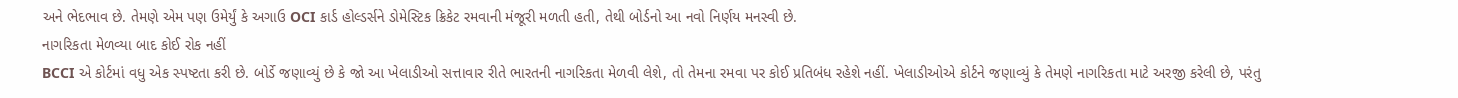અને ભેદભાવ છે. તેમણે એમ પણ ઉમેર્યું કે અગાઉ OCI કાર્ડ હોલ્ડર્સને ડોમેસ્ટિક ક્રિકેટ રમવાની મંજૂરી મળતી હતી, તેથી બોર્ડનો આ નવો નિર્ણય મનસ્વી છે.
નાગરિકતા મેળવ્યા બાદ કોઈ રોક નહીં
BCCI એ કોર્ટમાં વધુ એક સ્પષ્ટતા કરી છે. બોર્ડે જણાવ્યું છે કે જો આ ખેલાડીઓ સત્તાવાર રીતે ભારતની નાગરિકતા મેળવી લેશે, તો તેમના રમવા પર કોઈ પ્રતિબંધ રહેશે નહીં. ખેલાડીઓએ કોર્ટને જણાવ્યું કે તેમણે નાગરિકતા માટે અરજી કરેલી છે, પરંતુ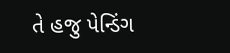તે હજુ પેન્ડિંગ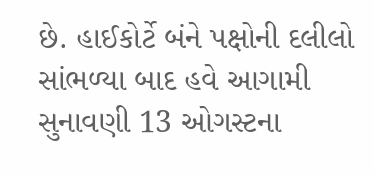છે. હાઈકોર્ટે બંને પક્ષોની દલીલો સાંભળ્યા બાદ હવે આગામી સુનાવણી 13 ઓગસ્ટના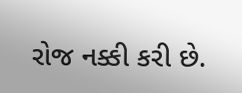રોજ નક્કી કરી છે.